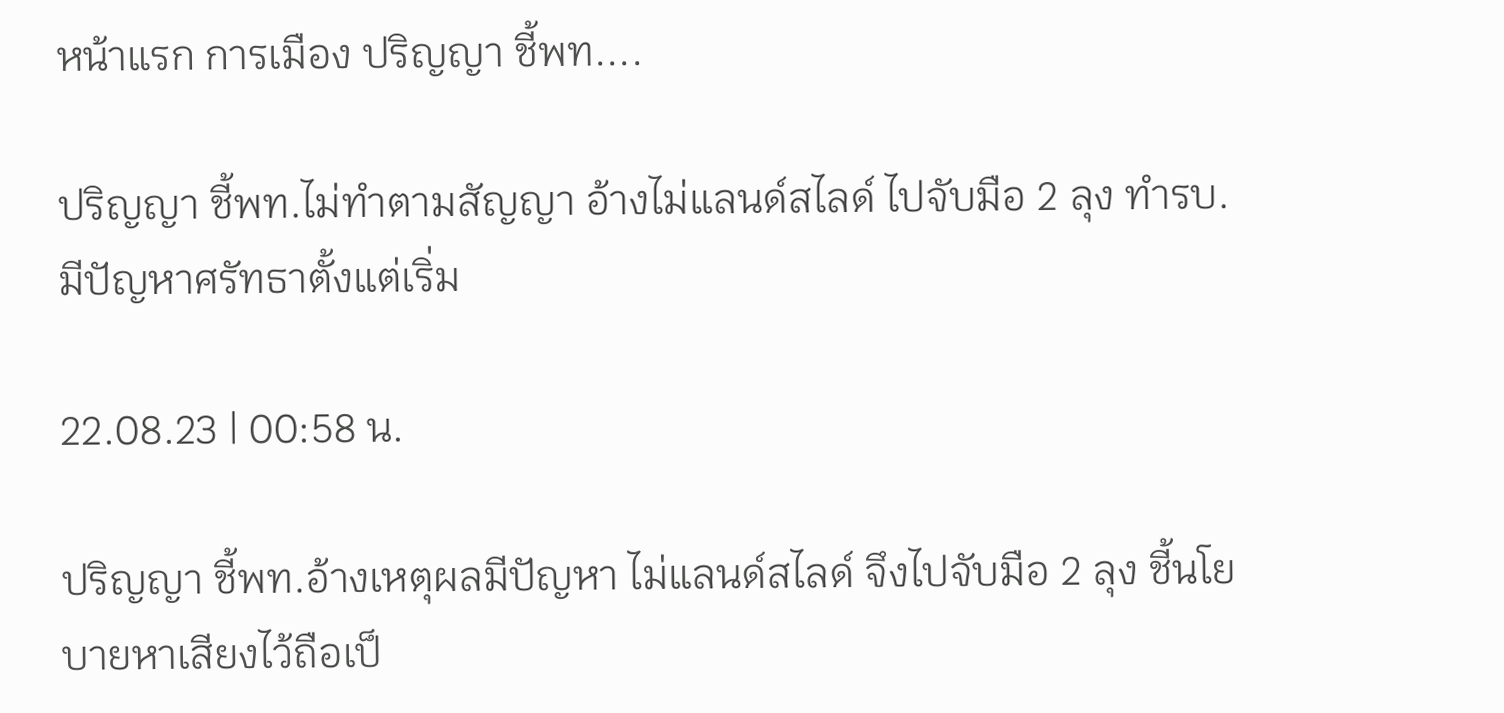หน้าแรก การเมือง ปริญญา ชี้พท....

ปริญญา ชี้พท.ไม่ทำตามสัญญา อ้างไม่แลนด์สไลด์ ไปจับมือ 2 ลุง ทำรบ.มีปัญหาศรัทธาตั้งแต่เริ่ม

22.08.23 | 00:58 น.

ปริญญา ชี้พท.อ้างเหตุผลมีปัญหา ไม่แลนด์สไลด์ จึงไปจับมือ 2 ลุง ชี้นโยบายหาเสียงไว้ถือเป็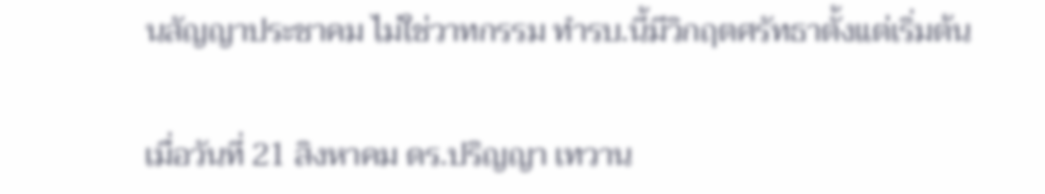นสัญญาประชาคม ไม่ใช่วาทกรรม ทำรบ.นี้มีวิกฤตศรัทธาตั้งแต่เริ่มต้น

เมื่อวันที่ 21 สิงหาคม ดร.ปริญญา เทวาน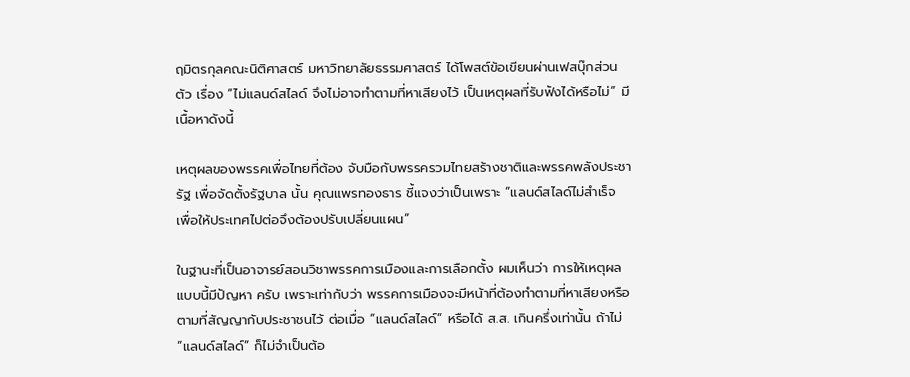ฤมิตรกุลคณะนิติศาสตร์ มหาวิทยาลัยธรรมศาสตร์ ได้โพสต์ข้อเขียนผ่านเฟสบุ๊กส่วนตัว เรื่อง “ไม่แลนด์สไลด์ จึงไม่อาจทำตามที่หาเสียงไว้ เป็นเหตุผลที่รับฟังได้หรือไม่” มีเนื้อหาดังนี้

เหตุผลของพรรคเพื่อไทยที่ต้อง จับมือกับพรรครวมไทยสร้างชาติและพรรคพลังประชารัฐ เพื่อจัดตั้งรัฐบาล นั้น คุณแพรทองธาร ชี้แจงว่าเป็นเพราะ “แลนด์สไลด์ไม่สำเร็จ เพื่อให้ประเทศไปต่อจึงต้องปรับเปลี่ยนแผน”

ในฐานะที่เป็นอาจารย์สอนวิชาพรรคการเมืองและการเลือกตั้ง ผมเห็นว่า การให้เหตุผลแบบนี้มีปัญหา ครับ เพราะเท่ากับว่า พรรคการเมืองจะมีหน้าที่ต้องทำตามที่หาเสียงหรือตามที่สัญญากับประชาชนไว้ ต่อเมื่อ “แลนด์สไลด์” หรือได้ ส.ส. เกินครึ่งเท่านั้น ถ้าไม่ “แลนด์สไลด์” ก็ไม่จำเป็นต้อ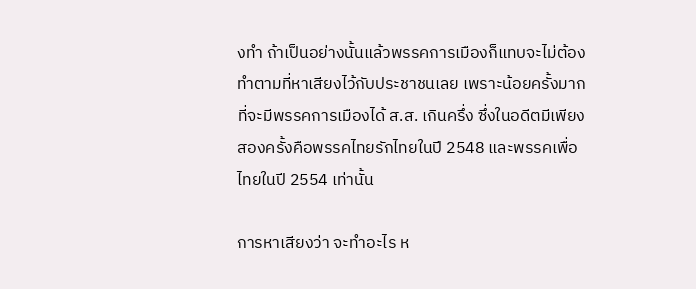งทำ ถ้าเป็นอย่างนั้นแล้วพรรคการเมืองก็แทบจะไม่ต้องทำตามที่หาเสียงไว้กับประชาชนเลย เพราะน้อยครั้งมากที่จะมีพรรคการเมืองได้ ส.ส. เกินครึ่ง ซึ่งในอดีตมีเพียงสองครั้งคือพรรคไทยรักไทยในปี 2548 และพรรคเพื่อไทยในปี 2554 เท่านั้น

การหาเสียงว่า จะทำอะไร ห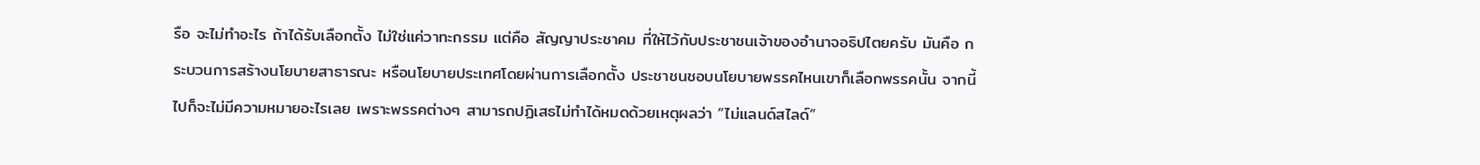รือ จะไม่ทำอะไร ถ้าได้รับเลือกตั้ง ไม่ใช่แค่วาทะกรรม แต่คือ สัญญาประชาคม ที่ให้ไว้กับประชาชนเจ้าของอำนาจอธิปไตยครับ มันคือ กระบวนการสร้างนโยบายสาธารณะ หรือนโยบายประเทศโดยผ่านการเลือกตั้ง ประชาชนชอบนโยบายพรรคไหนเขาก็เลือกพรรคนั้น จากนี้ไปก็จะไม่มีความหมายอะไรเลย เพราะพรรคต่างๆ สามารถปฏิเสธไม่ทำได้หมดด้วยเหตุผลว่า “ไม่แลนด์สไลด์”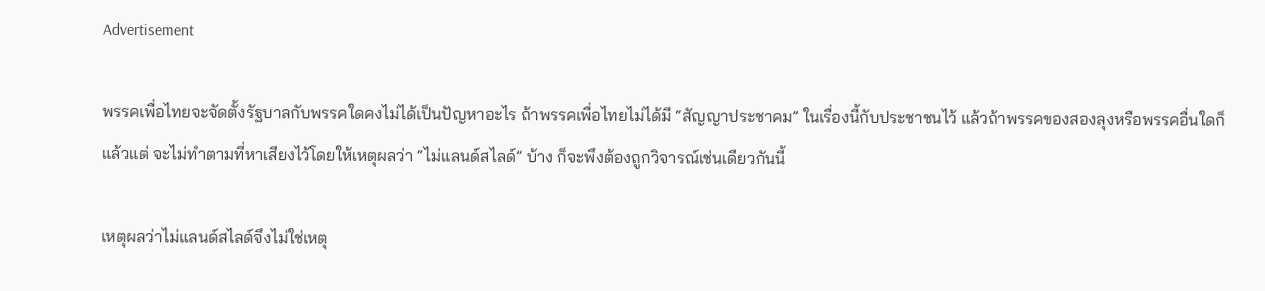Advertisement

พรรคเพื่อไทยจะจัดตั้งรัฐบาลกับพรรคใดคงไม่ได้เป็นปัญหาอะไร ถ้าพรรคเพื่อไทยไม่ได้มี “สัญญาประชาคม” ในเรื่องนี้กับประชาชนไว้ แล้วถ้าพรรคของสองลุงหรือพรรคอื่นใดก็แล้วแต่ จะไม่ทำตามที่หาเสียงไว้โดยให้เหตุผลว่า “ไม่แลนด์สไลด์” บ้าง ก็จะพึงต้องถูกวิจารณ์เช่นเดียวกันนี้

เหตุผลว่าไม่แลนด์สไลด์จึงไม่ใช่เหตุ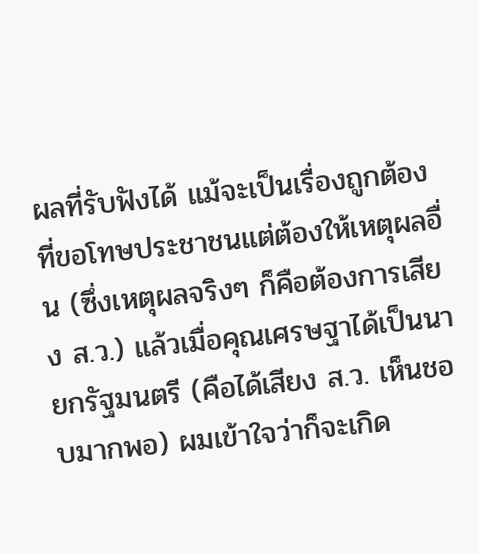ผลที่รับฟังได้ แม้จะเป็นเรื่องถูกต้องที่ขอโทษประชาชนแต่ต้องให้เหตุผลอื่น (ซึ่งเหตุผลจริงๆ ก็คือต้องการเสียง ส.ว.) แล้วเมื่อคุณเศรษฐาได้เป็นนายกรัฐมนตรี (คือได้เสียง ส.ว. เห็นชอบมากพอ) ผมเข้าใจว่าก็จะเกิด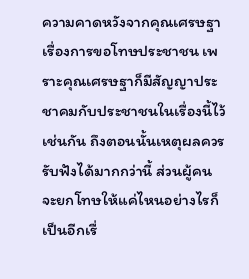ความคาดหวังจากคุณเศรษฐาเรื่องการขอโทษประชาชน เพราะคุณเศรษฐาก็มีสัญญาประชาคมกับประชาชนในเรื่องนี้ไว้เช่นกัน ถึงตอนนั้นเหตุผลควรรับฟังได้มากกว่านี้ ส่วนผู้คนจะยกโทษให้แค่ไหนอย่างไรก็เป็นอีกเรื่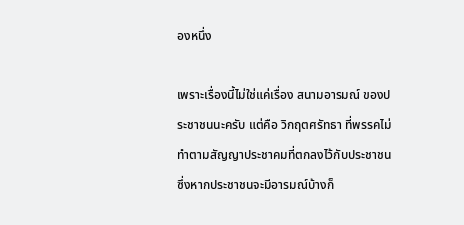องหนึ่ง

เพราะเรื่องนี้ไม่ใช่แค่เรื่อง สนามอารมณ์ ของประชาชนนะครับ แต่คือ วิกฤตศรัทธา ที่พรรคไม่ทำตามสัญญาประชาคมที่ตกลงไว้กับประชาชน ซึ่งหากประชาชนจะมีอารมณ์บ้างก็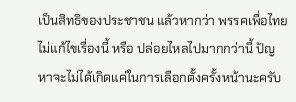เป็นสิทธิของประชาชน แล้วหากว่า พรรคเพื่อไทยไม่แก้ไขเรื่องนี้ หรือ ปล่อยไหลไปมากกว่านี้ ปัญหาจะไม่ได้เกิดแค่ในการเลือกตั้งครั้งหน้านะครับ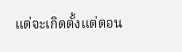แต่จะเกิดตั้งแต่ตอน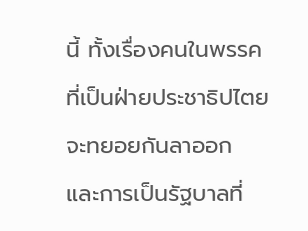นี้ ทั้งเรื่องคนในพรรคที่เป็นฝ่ายประชาธิปไตยจะทยอยกันลาออก และการเป็นรัฐบาลที่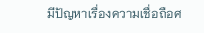มีปัญหาเรื่องความเชื่อถือศ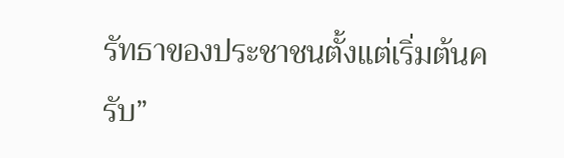รัทธาของประชาชนตั้งแต่เริ่มต้นครับ”